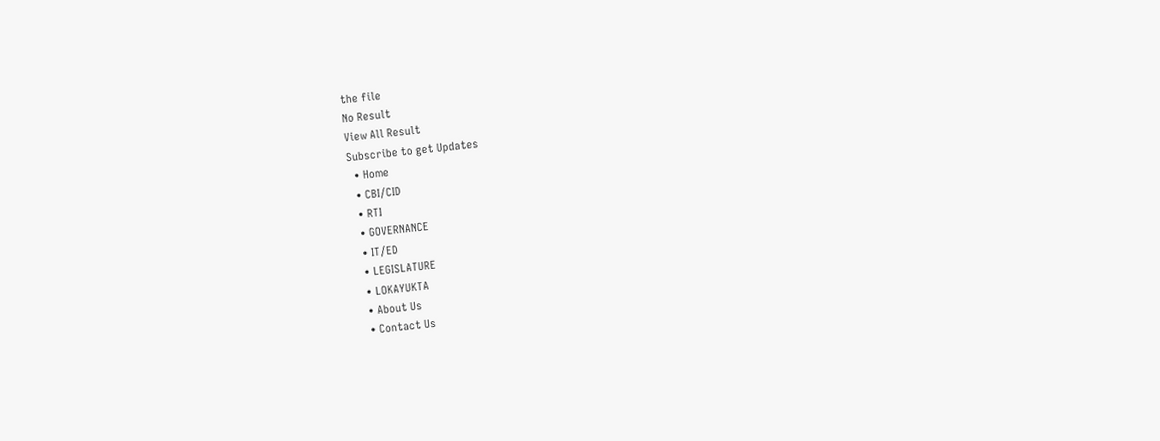the file
No Result
View All Result
Subscribe to get Updates
  • Home
  • CBI/CID
  • RTI
  • GOVERNANCE
  • IT/ED
  • LEGISLATURE
  • LOKAYUKTA
  • About Us
  • Contact Us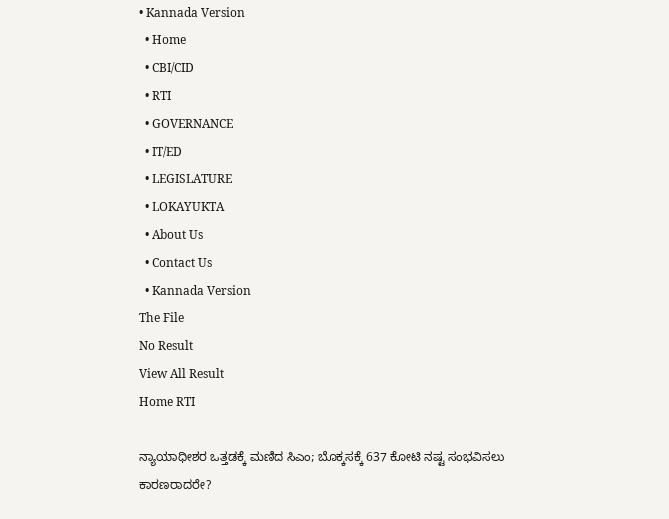• Kannada Version
  • Home
  • CBI/CID
  • RTI
  • GOVERNANCE
  • IT/ED
  • LEGISLATURE
  • LOKAYUKTA
  • About Us
  • Contact Us
  • Kannada Version
The File
No Result
View All Result
Home RTI

ನ್ಯಾಯಾಧೀಶರ ಒತ್ತಡಕ್ಕೆ ಮಣಿದ ಸಿಎಂ; ಬೊಕ್ಕಸಕ್ಕೆ 637 ಕೋಟಿ ನಷ್ಟ ಸಂಭವಿಸಲು ಕಾರಣರಾದರೇ?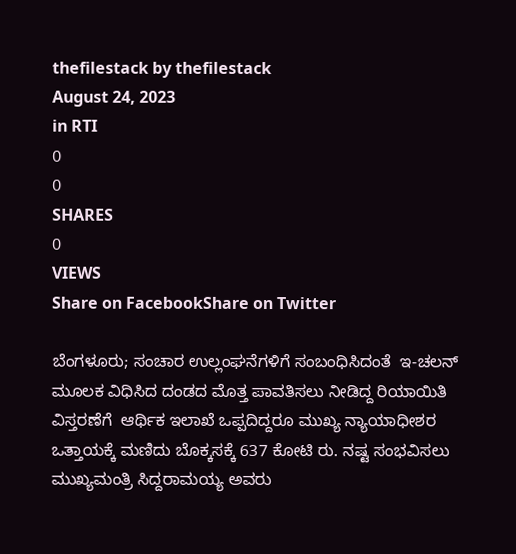thefilestack by thefilestack
August 24, 2023
in RTI
0
0
SHARES
0
VIEWS
Share on FacebookShare on Twitter

ಬೆಂಗಳೂರು; ಸಂಚಾರ ಉಲ್ಲಂಘನೆಗಳಿಗೆ ಸಂಬಂಧಿಸಿದಂತೆ  ಇ-ಚಲನ್‌ ಮೂಲಕ ವಿಧಿಸಿದ ದಂಡದ ಮೊತ್ತ ಪಾವತಿಸಲು ನೀಡಿದ್ದ ರಿಯಾಯಿತಿ ವಿಸ್ತರಣೆಗೆ  ಆರ್ಥಿಕ ಇಲಾಖೆ ಒಪ್ಪದಿದ್ದರೂ ಮುಖ್ಯ ನ್ಯಾಯಾಧೀಶರ ಒತ್ತಾಯಕ್ಕೆ ಮಣಿದು ಬೊಕ್ಕಸಕ್ಕೆ 637 ಕೋಟಿ ರು. ನಷ್ಟ ಸಂಭವಿಸಲು ಮುಖ್ಯಮಂತ್ರಿ ಸಿದ್ದರಾಮಯ್ಯ ಅವರು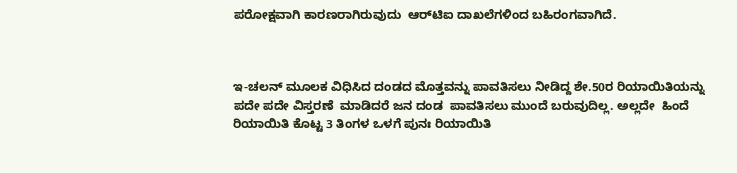ಪರೋಕ್ಷವಾಗಿ ಕಾರಣರಾಗಿರುವುದು  ಆರ್‌ಟಿಐ ದಾಖಲೆಗಳಿಂದ ಬಹಿರಂಗವಾಗಿದೆ.



ಇ-ಚಲನ್‌ ಮೂಲಕ ವಿಧಿಸಿದ ದಂಡದ ಮೊತ್ತವನ್ನು ಪಾವತಿಸಲು ನೀಡಿದ್ದ ಶೇ.50ರ ರಿಯಾಯಿತಿಯನ್ನು ಪದೇ ಪದೇ ವಿಸ್ತರಣೆ  ಮಾಡಿದರೆ ಜನ ದಂಡ  ಪಾವತಿಸಲು ಮುಂದೆ ಬರುವುದಿಲ್ಲ. ಅಲ್ಲದೇ  ಹಿಂದೆ ರಿಯಾಯಿತಿ ಕೊಟ್ಟ 3 ತಿಂಗಳ ಒಳಗೆ ಪುನಃ ರಿಯಾಯಿತಿ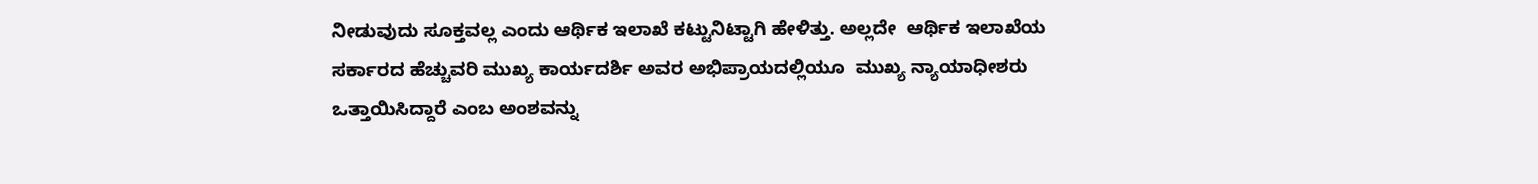ನೀಡುವುದು ಸೂಕ್ತವಲ್ಲ ಎಂದು ಆರ್ಥಿಕ ಇಲಾಖೆ ಕಟ್ಟುನಿಟ್ಟಾಗಿ ಹೇಳಿತ್ತು. ಅಲ್ಲದೇ  ಆರ್ಥಿಕ ಇಲಾಖೆಯ ಸರ್ಕಾರದ ಹೆಚ್ಚುವರಿ ಮುಖ್ಯ ಕಾರ್ಯದರ್ಶಿ ಅವರ ಅಭಿಪ್ರಾಯದಲ್ಲಿಯೂ  ಮುಖ್ಯ ನ್ಯಾಯಾಧೀಶರು ಒತ್ತಾಯಿಸಿದ್ದಾರೆ ಎಂಬ ಅಂಶವನ್ನು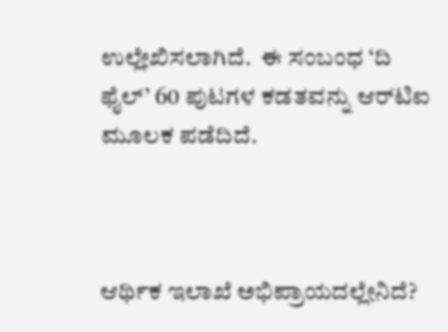ಉಲ್ಲೇಖಿಸಲಾಗಿದೆ.  ಈ ಸಂಬಂಧ ‘ದಿ ಫೈಲ್‌’ 60 ಪುಟಗಳ ಕಡತವನ್ನು ಆರ್‌ಟಿಐ ಮೂಲಕ ಪಡೆದಿದೆ.



ಆರ್ಥಿಕ ಇಲಾಖೆ ಅಭಿಪ್ರಾಯದಲ್ಲೇನಿದೆ?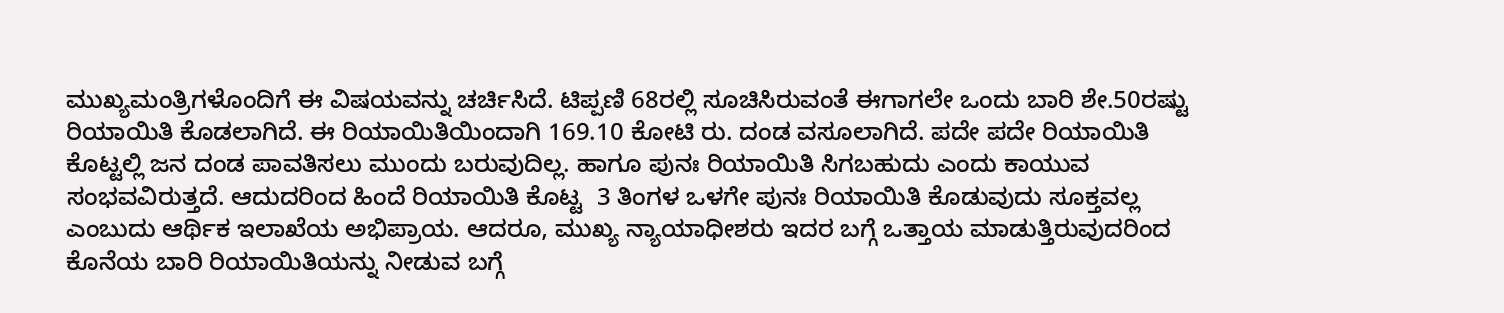ಮುಖ್ಯಮಂತ್ರಿಗಳೊಂದಿಗೆ ಈ ವಿಷಯವನ್ನು ಚರ್ಚಿಸಿದೆ. ಟಿಪ್ಪಣಿ 68ರಲ್ಲಿ ಸೂಚಿಸಿರುವಂತೆ ಈಗಾಗಲೇ ಒಂದು ಬಾರಿ ಶೇ.50ರಷ್ಟು ರಿಯಾಯಿತಿ ಕೊಡಲಾಗಿದೆ. ಈ ರಿಯಾಯಿತಿಯಿಂದಾಗಿ 169.10 ಕೋಟಿ ರು. ದಂಡ ವಸೂಲಾಗಿದೆ. ಪದೇ ಪದೇ ರಿಯಾಯಿತಿ ಕೊಟ್ಟಲ್ಲಿ ಜನ ದಂಡ ಪಾವತಿಸಲು ಮುಂದು ಬರುವುದಿಲ್ಲ. ಹಾಗೂ ಪುನಃ ರಿಯಾಯಿತಿ ಸಿಗಬಹುದು ಎಂದು ಕಾಯುವ ಸಂಭವವಿರುತ್ತದೆ. ಆದುದರಿಂದ ಹಿಂದೆ ರಿಯಾಯಿತಿ ಕೊಟ್ಟ  3 ತಿಂಗಳ ಒಳಗೇ ಪುನಃ ರಿಯಾಯಿತಿ ಕೊಡುವುದು ಸೂಕ್ತವಲ್ಲ ಎಂಬುದು ಆರ್ಥಿಕ ಇಲಾಖೆಯ ಅಭಿಪ್ರಾಯ. ಆದರೂ, ಮುಖ್ಯ ನ್ಯಾಯಾಧೀಶರು ಇದರ ಬಗ್ಗೆ ಒತ್ತಾಯ ಮಾಡುತ್ತಿರುವುದರಿಂದ ಕೊನೆಯ ಬಾರಿ ರಿಯಾಯಿತಿಯನ್ನು ನೀಡುವ ಬಗ್ಗೆ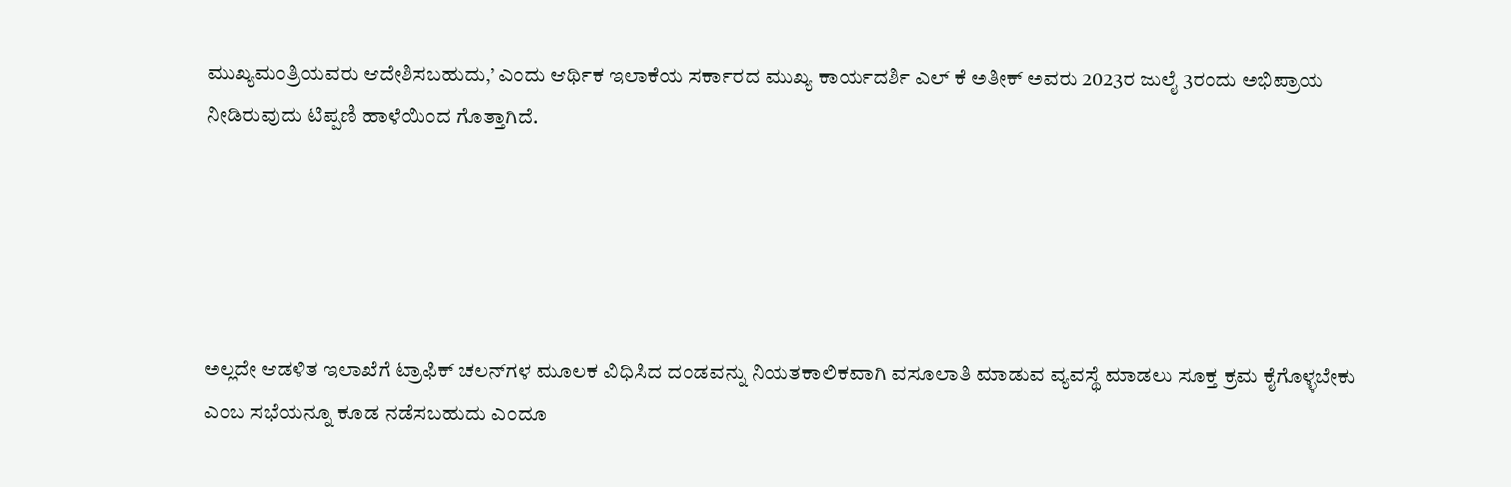ಮುಖ್ಯಮಂತ್ರಿಯವರು ಆದೇಶಿಸಬಹುದು,’ ಎಂದು ಆರ್ಥಿಕ ಇಲಾಕೆಯ ಸರ್ಕಾರದ ಮುಖ್ಯ ಕಾರ್ಯದರ್ಶಿ ಎಲ್‌ ಕೆ ಅತೀಕ್‌ ಅವರು 2023ರ ಜುಲೈ 3ರಂದು ಅಭಿಪ್ರಾಯ ನೀಡಿರುವುದು ಟಿಪ್ಪಣಿ ಹಾಳೆಯಿಂದ ಗೊತ್ತಾಗಿದೆ.





ಅಲ್ಲದೇ ಆಡಳಿತ ಇಲಾಖೆಗೆ ಟ್ರಾಫಿಕ್‌ ಚಲನ್‌ಗಳ ಮೂಲಕ ವಿಧಿಸಿದ ದಂಡವನ್ನು ನಿಯತಕಾಲಿಕವಾಗಿ ವಸೂಲಾತಿ ಮಾಡುವ ವ್ಯವಸ್ಥೆ ಮಾಡಲು ಸೂಕ್ತ ಕ್ರಮ ಕೈಗೊಳ್ಳಬೇಕು ಎಂಬ ಸಭೆಯನ್ನೂ ಕೂಡ ನಡೆಸಬಹುದು ಎಂದೂ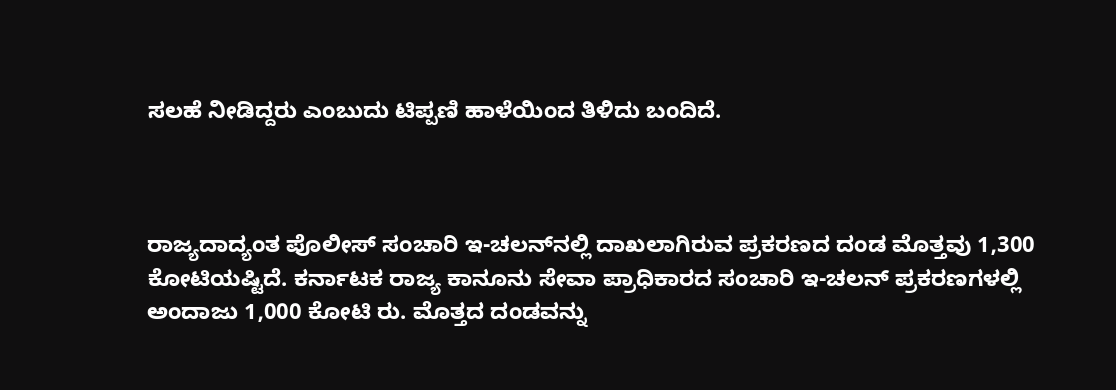ಸಲಹೆ ನೀಡಿದ್ದರು ಎಂಬುದು ಟಿಪ್ಪಣಿ ಹಾಳೆಯಿಂದ ತಿಳಿದು ಬಂದಿದೆ.



ರಾಜ್ಯದಾದ್ಯಂತ ಪೊಲೀಸ್‌ ಸಂಚಾರಿ ಇ-ಚಲನ್‌ನಲ್ಲಿ ದಾಖಲಾಗಿರುವ ಪ್ರಕರಣದ ದಂಡ ಮೊತ್ತವು 1,300 ಕೋಟಿಯಷ್ಟಿದೆ. ಕರ್ನಾಟಕ ರಾಜ್ಯ ಕಾನೂನು ಸೇವಾ ಪ್ರಾಧಿಕಾರದ ಸಂಚಾರಿ ಇ-ಚಲನ್‌ ಪ್ರಕರಣಗಳಲ್ಲಿ ಅಂದಾಜು 1,000 ಕೋಟಿ ರು. ಮೊತ್ತದ ದಂಡವನ್ನು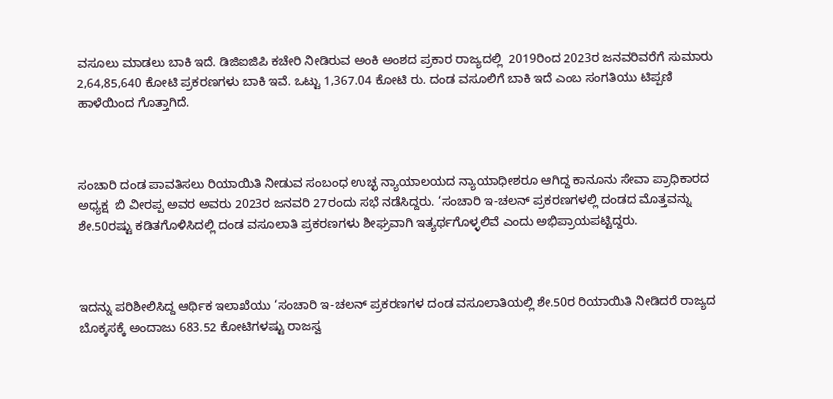ವಸೂಲು ಮಾಡಲು ಬಾಕಿ ಇದೆ. ಡಿಜಿಐಜಿಪಿ ಕಚೇರಿ ನೀಡಿರುವ ಅಂಕಿ ಅಂಶದ ಪ್ರಕಾರ ರಾಜ್ಯದಲ್ಲಿ  2019ರಿಂದ 2023ರ ಜನವರಿವರೆಗೆ ಸುಮಾರು 2,64,85,640 ಕೋಟಿ ಪ್ರಕರಣಗಳು ಬಾಕಿ ಇವೆ. ಒಟ್ಟು 1,367.04 ಕೋಟಿ ರು. ದಂಡ ವಸೂಲಿಗೆ ಬಾಕಿ ಇದೆ ಎಂಬ ಸಂಗತಿಯು ಟಿಪ್ಪಣಿ ಹಾಳೆಯಿಂದ ಗೊತ್ತಾಗಿದೆ.



ಸಂಚಾರಿ ದಂಡ ಪಾವತಿಸಲು ರಿಯಾಯಿತಿ ನೀಡುವ ಸಂಬಂಧ ಉಚ್ಛ ನ್ಯಾಯಾಲಯದ ನ್ಯಾಯಾಧೀಶರೂ ಆಗಿದ್ದ ಕಾನೂನು ಸೇವಾ ಪ್ರಾಧಿಕಾರದ ಅಧ್ಯಕ್ಷ  ಬಿ ವೀರಪ್ಪ ಅವರ ಅವರು 2023ರ ಜನವರಿ 27ರಂದು ಸಭೆ ನಡೆಸಿದ್ದರು. ‘ಸಂಚಾರಿ ಇ-ಚಲನ್‌ ಪ್ರಕರಣಗಳಲ್ಲಿ ದಂಡದ ಮೊತ್ತವನ್ನು ಶೇ.50ರಷ್ಟು ಕಡಿತಗೊಳಿಸಿದಲ್ಲಿ ದಂಡ ವಸೂಲಾತಿ ಪ್ರಕರಣಗಳು ಶೀಘ್ರವಾಗಿ ಇತ್ಯರ್ಥಗೊಳ್ಳಲಿವೆ ಎಂದು ಅಭಿಪ್ರಾಯಪಟ್ಟಿದ್ದರು.



ಇದನ್ನು ಪರಿಶೀಲಿಸಿದ್ದ ಆರ್ಥಿಕ ಇಲಾಖೆಯು ‘ಸಂಚಾರಿ ಇ-ಚಲನ್‌ ಪ್ರಕರಣಗಳ ದಂಡ ವಸೂಲಾತಿಯಲ್ಲಿ ಶೇ.50ರ ರಿಯಾಯಿತಿ ನೀಡಿದರೆ ರಾಜ್ಯದ ಬೊಕ್ಕಸಕ್ಕೆ ಅಂದಾಜು 683.52 ಕೋಟಿಗಳಷ್ಟು ರಾಜಸ್ವ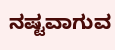ನಷ್ಟವಾಗುವ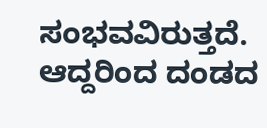ಸಂಭವವಿರುತ್ತದೆ. ಆದ್ದರಿಂದ ದಂಡದ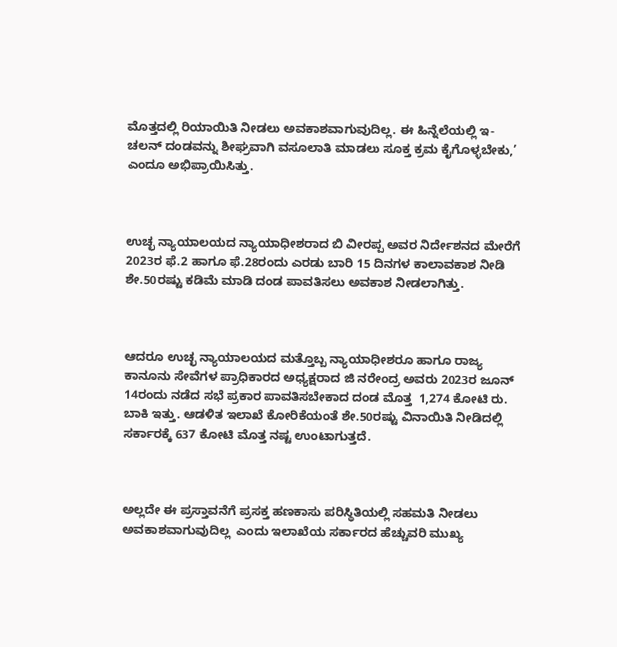ಮೊತ್ತದಲ್ಲಿ ರಿಯಾಯಿತಿ ನೀಡಲು ಅವಕಾಶವಾಗುವುದಿಲ್ಲ. ಈ ಹಿನ್ನೆಲೆಯಲ್ಲಿ ಇ-ಚಲನ್‌ ದಂಡವನ್ನು ಶೀಘ್ರವಾಗಿ ವಸೂಲಾತಿ ಮಾಡಲು ಸೂಕ್ತ ಕ್ರಮ ಕೈಗೊಳ್ಳಬೇಕು,’ ಎಂದೂ ಅಭಿಪ್ರಾಯಿಸಿತ್ತು.



ಉಚ್ಛ ನ್ಯಾಯಾಲಯದ ನ್ಯಾಯಾಧೀಶರಾದ ಬಿ ವೀರಪ್ಪ ಅವರ ನಿರ್ದೇಶನದ ಮೇರೆಗೆ 2023ರ ಫೆ.2 ಹಾಗೂ ಫೆ.28ರಂದು ಎರಡು ಬಾರಿ 15 ದಿನಗಳ ಕಾಲಾವಕಾಶ ನೀಡಿ ಶೇ.50ರಷ್ಟು ಕಡಿಮೆ ಮಾಡಿ ದಂಡ ಪಾವತಿಸಲು ಅವಕಾಶ ನೀಡಲಾಗಿತ್ತು.



ಆದರೂ ಉಚ್ಛ ನ್ಯಾಯಾಲಯದ ಮತ್ತೊಬ್ಬ ನ್ಯಾಯಾಧೀಶರೂ ಹಾಗೂ ರಾಜ್ಯ ಕಾನೂನು ಸೇವೆಗಳ ಪ್ರಾಧಿಕಾರದ ಅಧ್ಯಕ್ಷರಾದ ಜಿ ನರೇಂದ್ರ ಅವರು 2023ರ ಜೂನ್‌ 14ರಂದು ನಡೆದ ಸಭೆ ಪ್ರಕಾರ ಪಾವತಿಸಬೇಕಾದ ದಂಡ ಮೊತ್ತ  1,274 ಕೋಟಿ ರು. ಬಾಕಿ ಇತ್ತು. ಆಡಳಿತ ಇಲಾಖೆ ಕೋರಿಕೆಯಂತೆ ಶೇ.50ರಷ್ಟು ವಿನಾಯಿತಿ ನೀಡಿದಲ್ಲಿ ಸರ್ಕಾರಕ್ಕೆ 637 ಕೋಟಿ ಮೊತ್ತ ನಷ್ಟ ಉಂಟಾಗುತ್ತದೆ.



ಅಲ್ಲದೇ ಈ ಪ್ರಸ್ತಾವನೆಗೆ ಪ್ರಸಕ್ತ ಹಣಕಾಸು ಪರಿಸ್ಥಿತಿಯಲ್ಲಿ ಸಹಮತಿ ನೀಡಲು ಅವಕಾಶವಾಗುವುದಿಲ್ಲ  ಎಂದು ಇಲಾಖೆಯ ಸರ್ಕಾರದ ಹೆಚ್ಚುವರಿ ಮುಖ್ಯ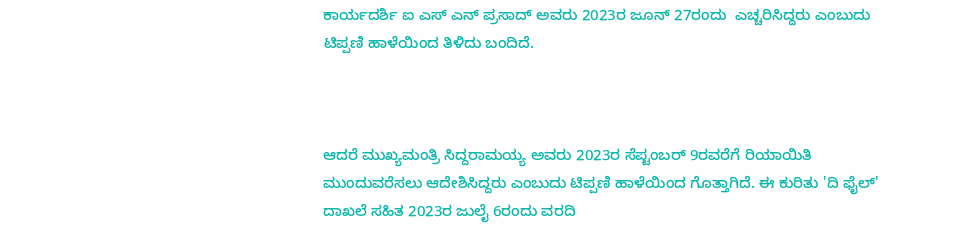ಕಾರ್ಯದರ್ಶಿ ಐ ಎಸ್‌ ಎನ್‌ ಪ್ರಸಾದ್‌ ಅವರು 2023ರ ಜೂನ್‌ 27ರಂದು  ಎಚ್ಚರಿಸಿದ್ದರು ಎಂಬುದು ಟಿಪ್ಪಣಿ ಹಾಳೆಯಿಂದ ತಿಳಿದು ಬಂದಿದೆ.



ಆದರೆ ಮುಖ್ಯಮಂತ್ರಿ ಸಿದ್ದರಾಮಯ್ಯ ಅವರು 2023ರ ಸೆಪ್ಟಂಬರ್‌ 9ರವರೆಗೆ ರಿಯಾಯಿತಿ ಮುಂದುವರೆಸಲು ಆದೇಶಿಸಿದ್ದರು ಎಂಬುದು ಟಿಪ್ಪಣಿ ಹಾಳೆಯಿಂದ ಗೊತ್ತಾಗಿದೆ. ಈ ಕುರಿತು 'ದಿ ಫೈಲ್‌' ದಾಖಲೆ ಸಹಿತ 2023ರ ಜುಲೈ 6ರಂದು ವರದಿ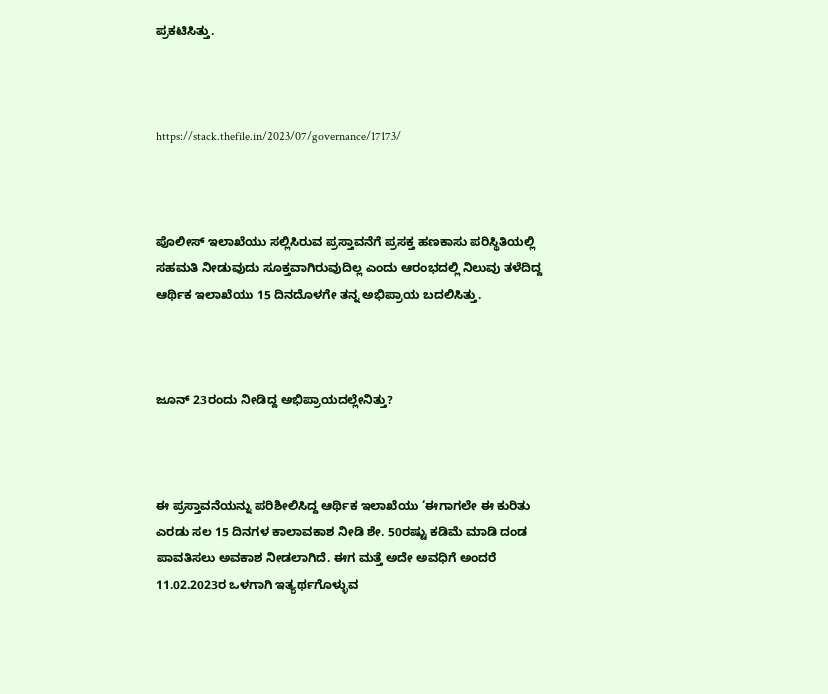ಪ್ರಕಟಿಸಿತ್ತು.



https://stack.thefile.in/2023/07/governance/17173/



ಪೊಲೀಸ್‌ ಇಲಾಖೆಯು ಸಲ್ಲಿಸಿರುವ ಪ್ರಸ್ತಾವನೆಗೆ ಪ್ರಸಕ್ತ ಹಣಕಾಸು ಪರಿಸ್ಥಿತಿಯಲ್ಲಿ ಸಹಮತಿ ನೀಡುವುದು ಸೂಕ್ತವಾಗಿರುವುದಿಲ್ಲ ಎಂದು ಆರಂಭದಲ್ಲಿ ನಿಲುವು ತಳೆದಿದ್ದ ಆರ್ಥಿಕ ಇಲಾಖೆಯು 15 ದಿನದೊಳಗೇ ತನ್ನ ಅಭಿಪ್ರಾಯ ಬದಲಿಸಿತ್ತು.



ಜೂನ್‌ 23ರಂದು ನೀಡಿದ್ದ ಅಭಿಪ್ರಾಯದಲ್ಲೇನಿತ್ತು?



ಈ ಪ್ರಸ್ತಾವನೆಯನ್ನು ಪರಿಶೀಲಿಸಿದ್ದ ಆರ್ಥಿಕ ಇಲಾಖೆಯು ‘ಈಗಾಗಲೇ ಈ ಕುರಿತು ಎರಡು ಸಲ 15 ದಿನಗಳ ಕಾಲಾವಕಾಶ ನೀಡಿ ಶೇ. 50ರಷ್ಟು ಕಡಿಮೆ ಮಾಡಿ ದಂಡ ಪಾವತಿಸಲು ಅವಕಾಶ ನೀಡಲಾಗಿದೆ. ಈಗ ಮತ್ತೆ ಅದೇ ಅವಧಿಗೆ ಅಂದರೆ 11.02.2023ರ ಒಳಗಾಗಿ ಇತ್ಯರ್ಥಗೊಳ್ಳುವ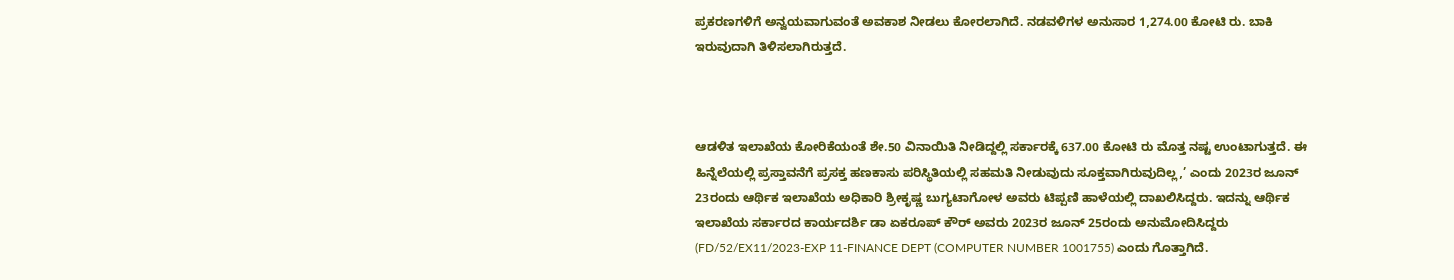ಪ್ರಕರಣಗಳಿಗೆ ಅನ್ವಯವಾಗುವಂತೆ ಅವಕಾಶ ನೀಡಲು ಕೋರಲಾಗಿದೆ. ನಡವಳಿಗಳ ಅನುಸಾರ 1,274.00 ಕೋಟಿ ರು. ಬಾಕಿ ಇರುವುದಾಗಿ ತಿಳಿಸಲಾಗಿರುತ್ತದೆ.



ಆಡಳಿತ ಇಲಾಖೆಯ ಕೋರಿಕೆಯಂತೆ ಶೇ.50 ವಿನಾಯಿತಿ ನೀಡಿದ್ದಲ್ಲಿ ಸರ್ಕಾರಕ್ಕೆ 637.00 ಕೋಟಿ ರು ಮೊತ್ತ ನಷ್ಟ ಉಂಟಾಗುತ್ತದೆ. ಈ ಹಿನ್ನೆಲೆಯಲ್ಲಿ ಪ್ರಸ್ತಾವನೆಗೆ ಪ್ರಸಕ್ತ ಹಣಕಾಸು ಪರಿಸ್ಥಿತಿಯಲ್ಲಿ ಸಹಮತಿ ನೀಡುವುದು ಸೂಕ್ತವಾಗಿರುವುದಿಲ್ಲ,’ ಎಂದು 2023ರ ಜೂನ್‌ 23ರಂದು ಆರ್ಥಿಕ ಇಲಾಖೆಯ ಅಧಿಕಾರಿ ಶ್ರೀಕೃಷ್ಣ ಬುಗ್ಯಟಾಗೋಳ ಅವರು ಟಿಪ್ಪಣಿ ಹಾಳೆಯಲ್ಲಿ ದಾಖಲಿಸಿದ್ದರು. ಇದನ್ನು ಆರ್ಥಿಕ ಇಲಾಖೆಯ ಸರ್ಕಾರದ ಕಾರ್ಯದರ್ಶಿ ಡಾ ಏಕರೂಪ್‌ ಕೌರ್‍‌ ಅವರು 2023ರ ಜೂನ್‌ 25ರಂದು ಅನುಮೋದಿಸಿದ್ದರು (FD/52/EX11/2023-EXP 11-FINANCE DEPT (COMPUTER NUMBER 1001755) ಎಂದು ಗೊತ್ತಾಗಿದೆ.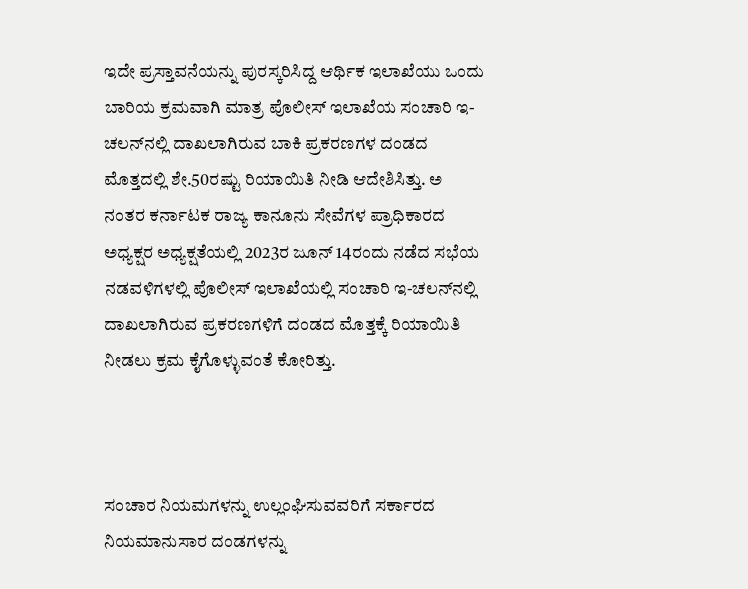ಇದೇ ಪ್ರಸ್ತಾವನೆಯನ್ನು ಪುರಸ್ಕರಿಸಿದ್ದ ಆರ್ಥಿಕ ಇಲಾಖೆಯು ಒಂದು ಬಾರಿಯ ಕ್ರಮವಾಗಿ ಮಾತ್ರ ಪೊಲೀಸ್‌ ಇಲಾಖೆಯ ಸಂಚಾರಿ ಇ-ಚಲನ್‌ನಲ್ಲಿ ದಾಖಲಾಗಿರುವ ಬಾಕಿ ಪ್ರಕರಣಗಳ ದಂಡದ ಮೊತ್ತದಲ್ಲಿ ಶೇ.50ರಷ್ಟು ರಿಯಾಯಿತಿ ನೀಡಿ ಆದೇಶಿಸಿತ್ತು. ಅ ನಂತರ ಕರ್ನಾಟಕ ರಾಜ್ಯ ಕಾನೂನು ಸೇವೆಗಳ ಪ್ರಾಧಿಕಾರದ ಅಧ್ಯಕ್ಷರ ಅಧ್ಯಕ್ಷತೆಯಲ್ಲಿ 2023ರ ಜೂನ್‌ 14ರಂದು ನಡೆದ ಸಭೆಯ ನಡವಳಿಗಳಲ್ಲಿ ಪೊಲೀಸ್‌ ಇಲಾಖೆಯಲ್ಲಿ ಸಂಚಾರಿ ಇ-ಚಲನ್‌ನಲ್ಲಿ ದಾಖಲಾಗಿರುವ ಪ್ರಕರಣಗಳಿಗೆ ದಂಡದ ಮೊತ್ತಕ್ಕೆ ರಿಯಾಯಿತಿ ನೀಡಲು ಕ್ರಮ ಕೈಗೊಳ್ಳುವಂತೆ ಕೋರಿತ್ತು.



ಸಂಚಾರ ನಿಯಮಗಳನ್ನು ಉಲ್ಲಂಘಿಸುವವರಿಗೆ ಸರ್ಕಾರದ ನಿಯಮಾನುಸಾರ ದಂಡಗಳನ್ನು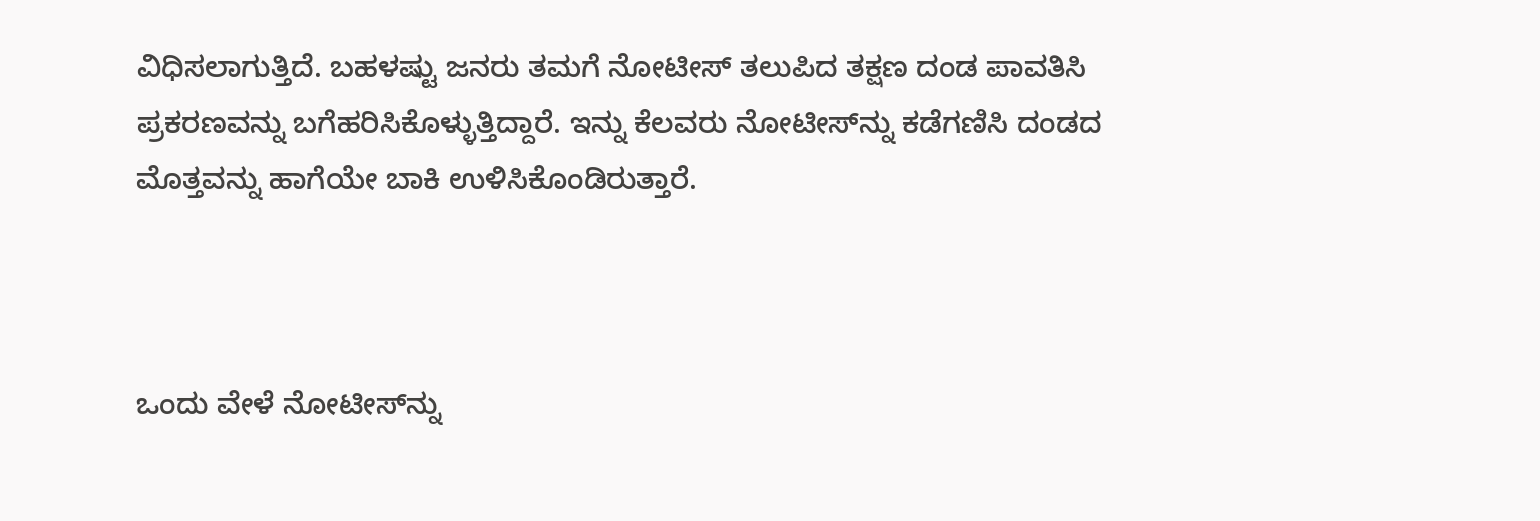ವಿಧಿಸಲಾಗುತ್ತಿದೆ. ಬಹಳಷ್ಟು ಜನರು ತಮಗೆ ನೋಟೀಸ್‌ ತಲುಪಿದ ತಕ್ಷಣ ದಂಡ ಪಾವತಿಸಿ ಪ್ರಕರಣವನ್ನು ಬಗೆಹರಿಸಿಕೊಳ್ಳುತ್ತಿದ್ದಾರೆ. ಇನ್ನು ಕೆಲವರು ನೋಟೀಸ್‌ನ್ನು ಕಡೆಗಣಿಸಿ ದಂಡದ ಮೊತ್ತವನ್ನು ಹಾಗೆಯೇ ಬಾಕಿ ಉಳಿಸಿಕೊಂಡಿರುತ್ತಾರೆ.



ಒಂದು ವೇಳೆ ನೋಟೀಸ್‌ನ್ನು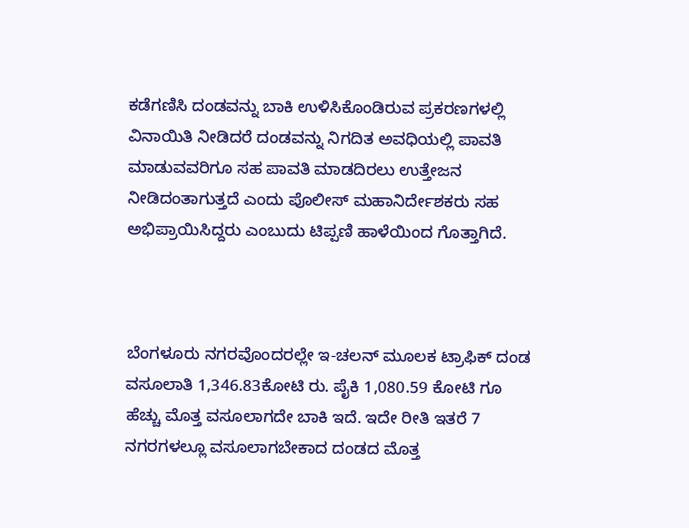ಕಡೆಗಣಿಸಿ ದಂಡವನ್ನು ಬಾಕಿ ಉಳಿಸಿಕೊಂಡಿರುವ ಪ್ರಕರಣಗಳಲ್ಲಿ ವಿನಾಯಿತಿ ನೀಡಿದರೆ ದಂಡವನ್ನು ನಿಗದಿತ ಅವಧಿಯಲ್ಲಿ ಪಾವತಿ ಮಾಡುವವರಿಗೂ ಸಹ ಪಾವತಿ ಮಾಡದಿರಲು ಉತ್ತೇಜನ ನೀಡಿದಂತಾಗುತ್ತದೆ ಎಂದು ಪೊಲೀಸ್‌ ಮಹಾನಿರ್ದೇಶಕರು ಸಹ ಅಭಿಪ್ರಾಯಿಸಿದ್ದರು ಎಂಬುದು ಟಿಪ್ಪಣಿ ಹಾಳೆಯಿಂದ ಗೊತ್ತಾಗಿದೆ.



ಬೆಂಗಳೂರು ನಗರವೊಂದರಲ್ಲೇ ಇ-ಚಲನ್‌ ಮೂಲಕ ಟ್ರಾಫಿಕ್‌ ದಂಡ ವಸೂಲಾತಿ 1,346.83ಕೋಟಿ ರು. ಪೈಕಿ 1,080.59 ಕೋಟಿ ಗೂ ಹೆಚ್ಚು ಮೊತ್ತ ವಸೂಲಾಗದೇ ಬಾಕಿ ಇದೆ. ಇದೇ ರೀತಿ ಇತರೆ 7 ನಗರಗಳಲ್ಲೂ ವಸೂಲಾಗಬೇಕಾದ ದಂಡದ ಮೊತ್ತ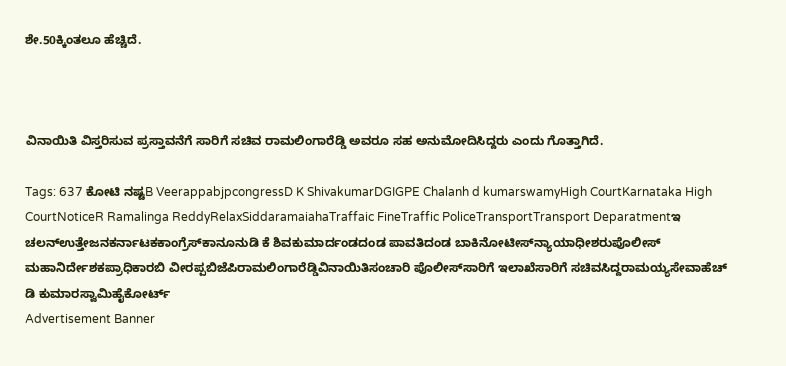ಶೇ.50ಕ್ಕಿಂತಲೂ ಹೆಚ್ಚಿದೆ.



ವಿನಾಯಿತಿ ವಿಸ್ತರಿಸುವ ಪ್ರಸ್ತಾವನೆಗೆ ಸಾರಿಗೆ ಸಚಿವ ರಾಮಲಿಂಗಾರೆಡ್ಡಿ ಅವರೂ ಸಹ ಅನುಮೋದಿಸಿದ್ದರು ಎಂದು ಗೊತ್ತಾಗಿದೆ.

Tags: 637 ಕೋಟಿ ನಷ್ಟB VeerappabjpcongressD K ShivakumarDGIGPE Chalanh d kumarswamyHigh CourtKarnataka High CourtNoticeR Ramalinga ReddyRelaxSiddaramaiahaTraffaic FineTraffic PoliceTransportTransport Deparatmentಇ ಚಲನ್‌ಉತ್ತೇಜನಕರ್ನಾಟಕಕಾಂಗ್ರೆಸ್‌ಕಾನೂನುಡಿ ಕೆ ಶಿವಕುಮಾರ್ದಂಡದಂಡ ಪಾವತಿದಂಡ ಬಾಕಿನೋಟೀಸ್‌ನ್ಯಾಯಾಧೀಶರುಪೊಲೀಸ್‌ ಮಹಾನಿರ್ದೇಶಕಪ್ರಾಧಿಕಾರಬಿ ವೀರಪ್ಪಬಿಜೆಪಿರಾಮಲಿಂಗಾರೆಡ್ಡಿವಿನಾಯಿತಿಸಂಚಾರಿ ಪೊಲೀಸ್‌ಸಾರಿಗೆ ಇಲಾಖೆಸಾರಿಗೆ ಸಚಿವಸಿದ್ದರಾಮಯ್ಯಸೇವಾಹೆಚ್‌ ಡಿ ಕುಮಾರಸ್ವಾಮಿಹೈಕೋರ್ಟ್‌
Advertisement Banner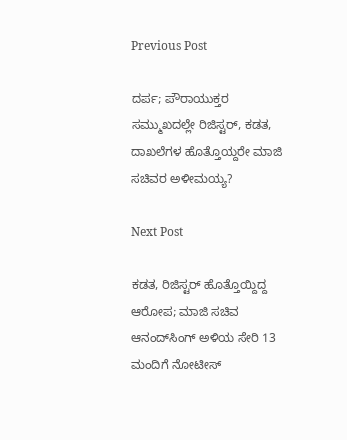Previous Post

ದರ್ಪ; ಪೌರಾಯುಕ್ತರ ಸಮ್ಮುಖದಲ್ಲೇ ರಿಜಿಸ್ಟರ್‍‌, ಕಡತ, ದಾಖಲೆಗಳ ಹೊತ್ತೊಯ್ದರೇ ಮಾಜಿ ಸಚಿವರ ಅಳೀಮಯ್ಯ?

Next Post

ಕಡತ, ರಿಜಿಸ್ಟರ್‍‌ ಹೊತ್ತೊಯ್ದಿದ್ದ ಆರೋಪ; ಮಾಜಿ ಸಚಿವ ಆನಂದ್‌ಸಿಂಗ್‌ ಅಳಿಯ ಸೇರಿ 13 ಮಂದಿಗೆ ನೋಟೀಸ್‌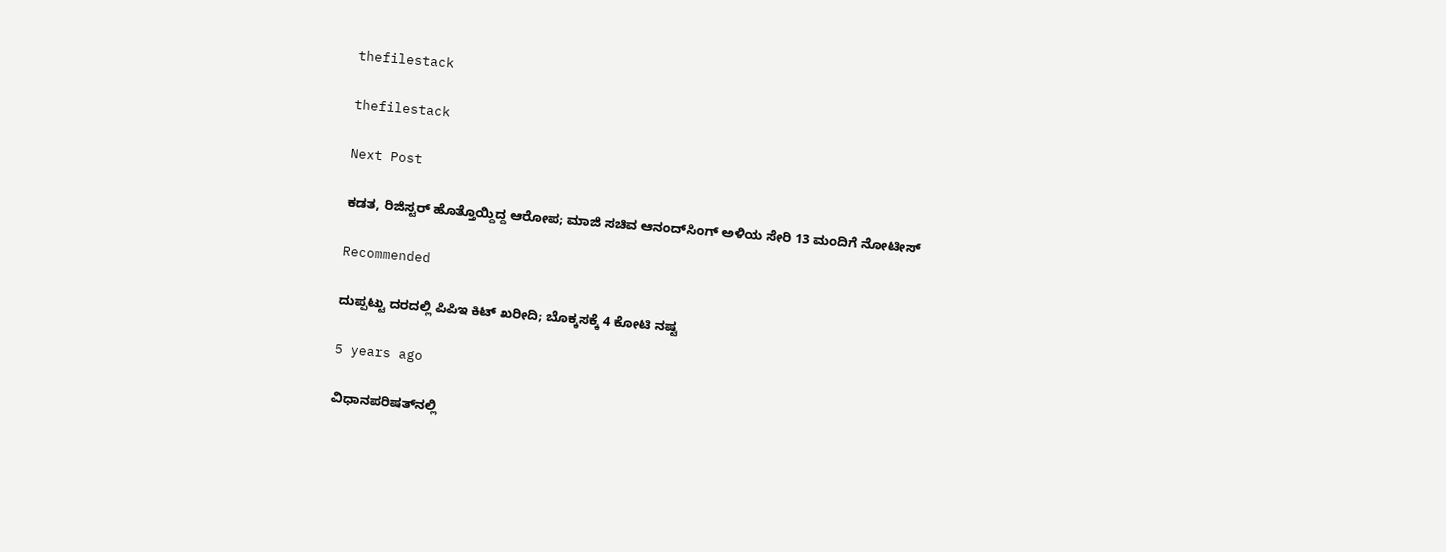thefilestack

thefilestack

Next Post

ಕಡತ, ರಿಜಿಸ್ಟರ್‍‌ ಹೊತ್ತೊಯ್ದಿದ್ದ ಆರೋಪ; ಮಾಜಿ ಸಚಿವ ಆನಂದ್‌ಸಿಂಗ್‌ ಅಳಿಯ ಸೇರಿ 13 ಮಂದಿಗೆ ನೋಟೀಸ್‌

Recommended

ದುಪ್ಪಟ್ಟು ದರದಲ್ಲಿ ಪಿಪಿಇ ಕಿಟ್‌ ಖರೀದಿ; ಬೊಕ್ಕಸಕ್ಕೆ 4 ಕೋಟಿ ನಷ್ಟ

5 years ago

ವಿಧಾನಪರಿಷತ್‌ನಲ್ಲಿ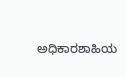ಅಧಿಕಾರಶಾಹಿಯ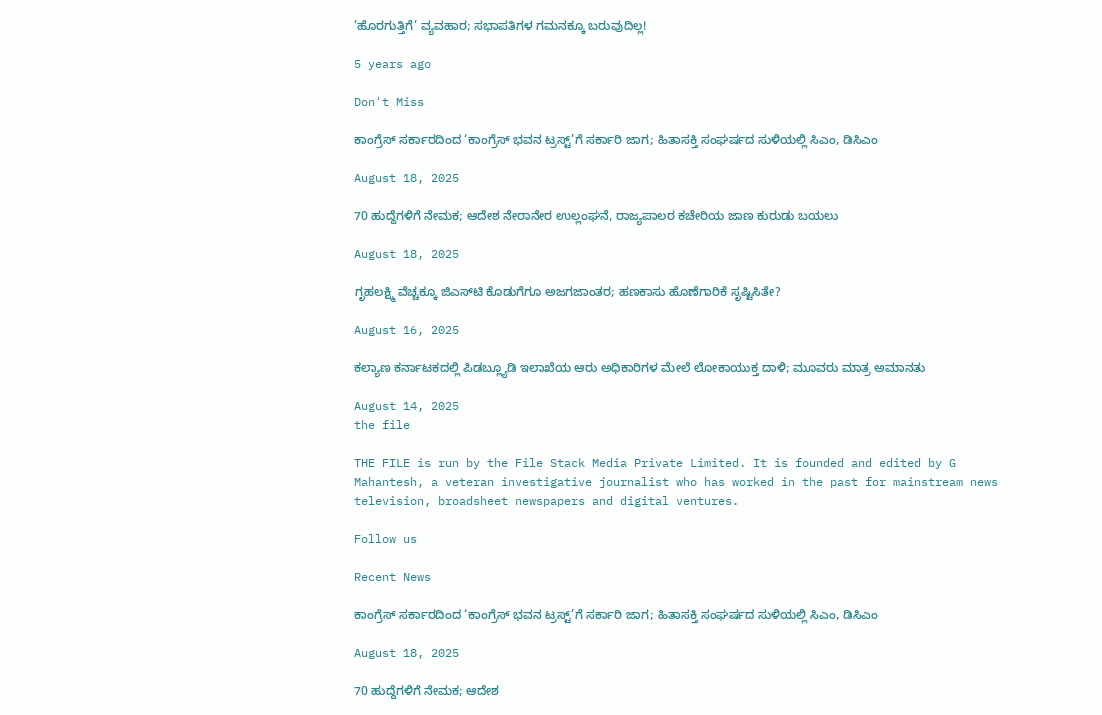‘ಹೊರಗುತ್ತಿಗೆ’ ವ್ಯವಹಾರ; ಸಭಾಪತಿಗಳ ಗಮನಕ್ಕೂ ಬರುವುದಿಲ್ಲ!

5 years ago

Don't Miss

ಕಾಂಗ್ರೆಸ್‌ ಸರ್ಕಾರದಿಂದ ‘ಕಾಂಗ್ರೆಸ್‌ ಭವನ ಟ್ರಸ್ಟ್‌’ಗೆ ಸರ್ಕಾರಿ ಜಾಗ; ಹಿತಾಸಕ್ತಿ ಸಂಘ‍ರ್ಷದ ಸುಳಿಯಲ್ಲಿ ಸಿಎಂ, ಡಿಸಿಎಂ

August 18, 2025

70 ಹುದ್ದೆಗಳಿಗೆ ನೇಮಕ; ಆದೇಶ ನೇರಾನೇರ ಉಲ್ಲಂಘನೆ, ರಾಜ್ಯಪಾಲರ ಕಚೇರಿಯ ಜಾಣ ಕುರುಡು ಬಯಲು

August 18, 2025

ಗೃಹಲಕ್ಷ್ಮಿ ವೆಚ್ಚಕ್ಕೂ ಜಿಎಸ್‌ಟಿ ಕೊಡುಗೆಗೂ ಅಜಗಜಾಂತರ; ಹಣಕಾಸು ಹೊಣೆಗಾರಿಕೆ ಸೃಷ್ಟಿಸಿತೇ?

August 16, 2025

ಕಲ್ಯಾಣ ಕರ್ನಾಟಕದಲ್ಲಿ ಪಿಡಬ್ಲ್ಯೂಡಿ ಇಲಾಖೆಯ ಆರು ಅಧಿಕಾರಿಗಳ ಮೇಲೆ ಲೋಕಾಯುಕ್ತ ದಾಳಿ; ಮೂವರು ಮಾತ್ರ ಅಮಾನತು

August 14, 2025
the file

THE FILE is run by the File Stack Media Private Limited. It is founded and edited by G Mahantesh, a veteran investigative journalist who has worked in the past for mainstream news television, broadsheet newspapers and digital ventures.

Follow us

Recent News

ಕಾಂಗ್ರೆಸ್‌ ಸರ್ಕಾರದಿಂದ ‘ಕಾಂಗ್ರೆಸ್‌ ಭವನ ಟ್ರಸ್ಟ್‌’ಗೆ ಸರ್ಕಾರಿ ಜಾಗ; ಹಿತಾಸಕ್ತಿ ಸಂಘ‍ರ್ಷದ ಸುಳಿಯಲ್ಲಿ ಸಿಎಂ, ಡಿಸಿಎಂ

August 18, 2025

70 ಹುದ್ದೆಗಳಿಗೆ ನೇಮಕ; ಆದೇಶ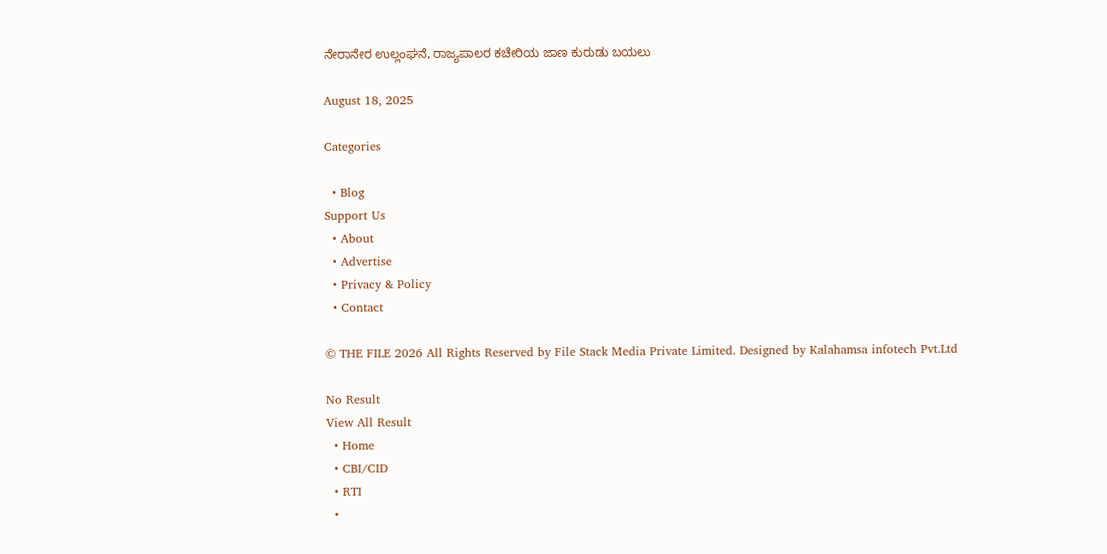ನೇರಾನೇರ ಉಲ್ಲಂಘನೆ, ರಾಜ್ಯಪಾಲರ ಕಚೇರಿಯ ಜಾಣ ಕುರುಡು ಬಯಲು

August 18, 2025

Categories

  • Blog
Support Us
  • About
  • Advertise
  • Privacy & Policy
  • Contact

© THE FILE 2026 All Rights Reserved by File Stack Media Private Limited. Designed by Kalahamsa infotech Pvt.Ltd

No Result
View All Result
  • Home
  • CBI/CID
  • RTI
  •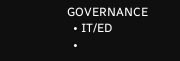GOVERNANCE
  • IT/ED
  •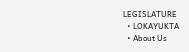LEGISLATURE
  • LOKAYUKTA
  • About Us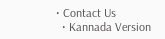• Contact Us
  • Kannada Version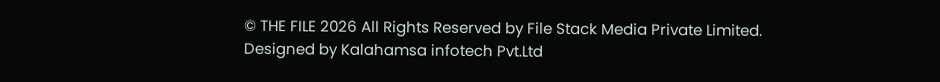© THE FILE 2026 All Rights Reserved by File Stack Media Private Limited. Designed by Kalahamsa infotech Pvt.Ltd